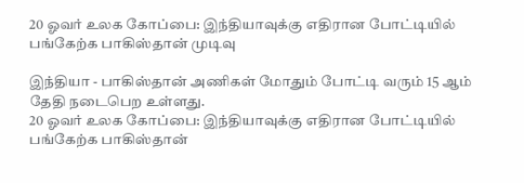20 ஓவர் உலக கோப்பை: இந்தியாவுக்கு எதிரான போட்டியில் பங்கேற்க பாகிஸ்தான் முடிவு

இந்தியா - பாகிஸ்தான் அணிகள் மோதும் போட்டி வரும் 15 ஆம் தேதி நடைபெற உள்ளது.
20 ஓவர் உலக கோப்பை: இந்தியாவுக்கு எதிரான போட்டியில் பங்கேற்க பாகிஸ்தான்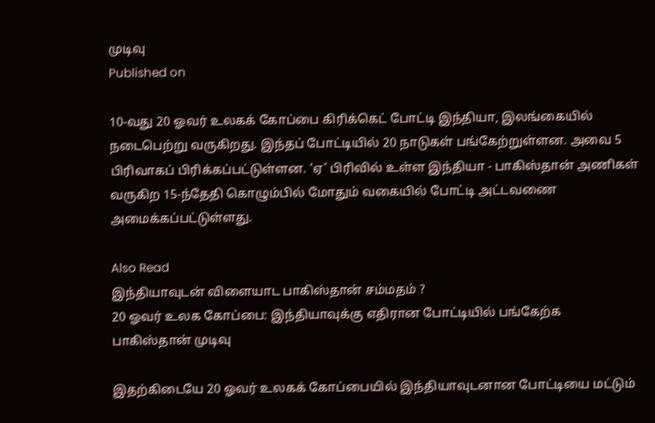முடிவு
Published on

10-வது 20 ஓவர் உலகக் கோப்பை கிரிக்கெட் போட்டி இந்தியா, இலங்கையில் நடைபெற்று வருகிறது. இந்தப் போட்டியில் 20 நாடுகள் பங்கேற்றுள்ளன. அவை 5 பிரிவாகப் பிரிக்கப்பட்டுள்ளன. ‘ஏ’ பிரிவில் உள்ள இந்தியா - பாகிஸ்தான் அணிகள் வருகிற 15-ந்தேதி கொழும்பில் மோதும் வகையில் போட்டி அட்டவணை அமைக்கப்பட்டுள்ளது.

Also Read
இந்தியாவுடன் விளையாட பாகிஸ்தான் சம்மதம் ?
20 ஓவர் உலக கோப்பை: இந்தியாவுக்கு எதிரான போட்டியில் பங்கேற்க பாகிஸ்தான் முடிவு

இதற்கிடையே 20 ஓவர் உலகக் கோப்பையில் இந்தியாவுடனான போட்டியை மட்டும்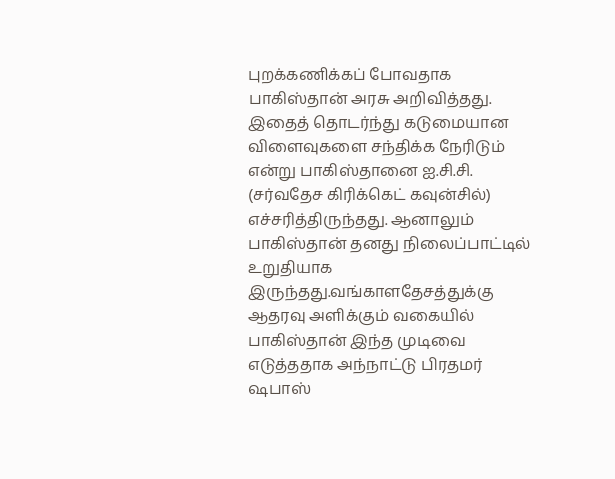புறக்கணிக்கப் போவதாக பாகிஸ்தான் அரசு அறிவித்தது. இதைத் தொடர்ந்து கடுமையான விளைவுகளை சந்திக்க நேரிடும் என்று பாகிஸ்தானை ஐ.சி.சி. (சர்வதேச கிரிக்கெட் கவுன்சில்) எச்சரித்திருந்தது. ஆனாலும் பாகிஸ்தான் தனது நிலைப்பாட்டில் உறுதியாக இருந்தது.வங்காளதேசத்துக்கு ஆதரவு அளிக்கும் வகையில் பாகிஸ்தான் இந்த முடிவை எடுத்ததாக அந்நாட்டு பிரதமர் ஷபாஸ்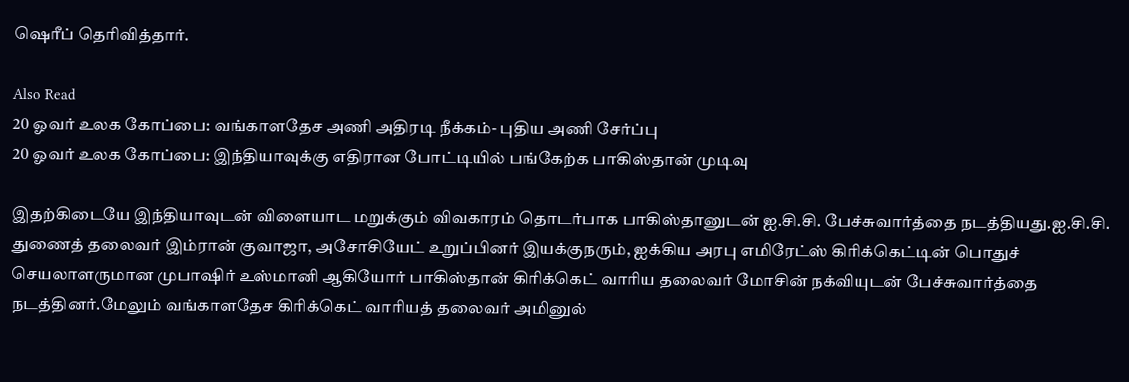ஷெரீப் தெரிவித்தார்.

Also Read
20 ஓவர் உலக கோப்பை: வங்காளதேச அணி அதிரடி நீக்கம்- புதிய அணி சேர்ப்பு
20 ஓவர் உலக கோப்பை: இந்தியாவுக்கு எதிரான போட்டியில் பங்கேற்க பாகிஸ்தான் முடிவு

இதற்கிடையே இந்தியாவுடன் விளையாட மறுக்கும் விவகாரம் தொடர்பாக பாகிஸ்தானுடன் ஐ.சி.சி. பேச்சுவார்த்தை நடத்தியது.ஐ.சி.சி. துணைத் தலைவர் இம்ரான் குவாஜா, அசோசியேட் உறுப்பினர் இயக்குநரும், ஐக்கிய அரபு எமிரேட்ஸ் கிரிக்கெட்டின் பொதுச் செயலாளருமான முபாஷிர் உஸ்மானி ஆகியோர் பாகிஸ்தான் கிரிக்கெட் வாரிய தலைவர் மோசின் நக்வியுடன் பேச்சுவார்த்தை நடத்தினர்.மேலும் வங்காளதேச கிரிக்கெட் வாரியத் தலைவர் அமினுல்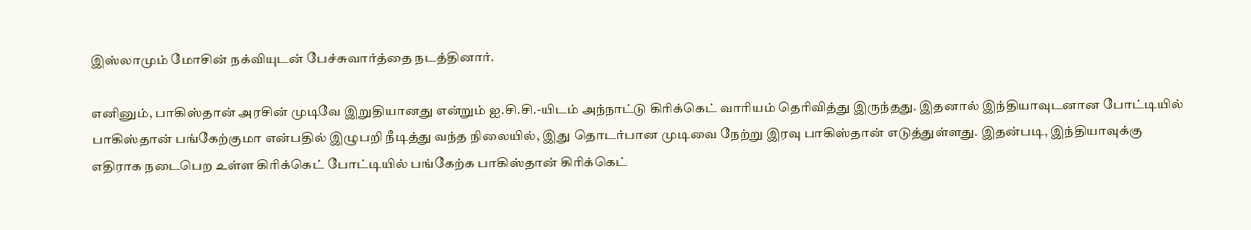இஸ்லாமும் மோசின் நக்வியுடன் பேச்சுவார்த்தை நடத்தினார்.

எனினும், பாகிஸ்தான் அரசின் முடிவே இறுதியானது என்றும் ஐ.சி.சி.-யிடம் அந்நாட்டு கிரிக்கெட் வாரியம் தெரிவித்து இருந்தது. இதனால் இந்தியாவுடனான போட்டியில் பாகிஸ்தான் பங்கேற்குமா என்பதில் இழுபறி நீடித்து வந்த நிலையில், இது தொடர்பான முடிவை நேற்று இரவு பாகிஸ்தான் எடுத்துள்ளது. இதன்படி, இந்தியாவுக்கு எதிராக நடைபெற உள்ள கிரிக்கெட் போட்டியில் பங்கேற்க பாகிஸ்தான் கிரிக்கெட்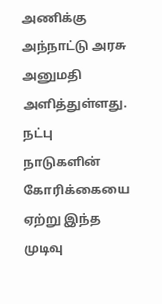அணிக்கு அந்நாட்டு அரசு அனுமதி அளித்துள்ளது. நட்பு நாடுகளின் கோரிக்கையை ஏற்று இந்த முடிவு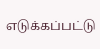எடுக்கப்பட்டு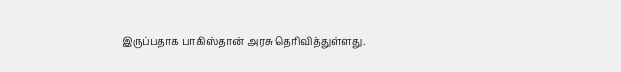இருப்பதாக பாகிஸ்தான் அரசு தெரிவித்துள்ளது.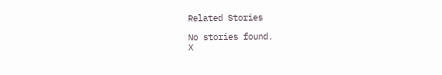Related Stories

No stories found.
X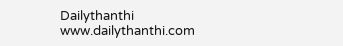Dailythanthi
www.dailythanthi.com